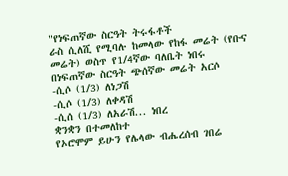"የነፍጠኛው ስርዓት ትሩፋቶች
ራስ ሲለሺ የሚባሉ ከመላው የከፋ መሬት (የቡና መሬት) ወስጥ የ1/4ኛው ባለቤት ነበሩ
በነፍጠኛው ስርዓት ጭሰኛው መሬት አርሶ
-ሲሶ (1/3) ለነጋሽ
-ሲሶ (1/3) ለቀዳሽ
-ሲሰ (1/3) ለአራሽ... ነበረ
ቋንቋን በተመለከተ
የኦሮሞም ይሁን የሌላው ብሔረሰብ ገበሬ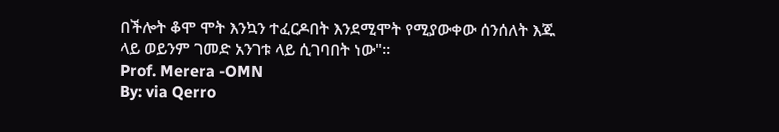በችሎት ቆሞ ሞት እንኳን ተፈርዶበት እንደሚሞት የሚያውቀው ሰንሰለት እጁ ላይ ወይንም ገመድ አንገቱ ላይ ሲገባበት ነው"፡፡
Prof. Merera -OMN
By: via Qerro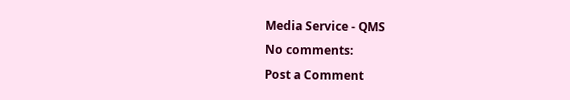Media Service - QMS
No comments:
Post a Comment